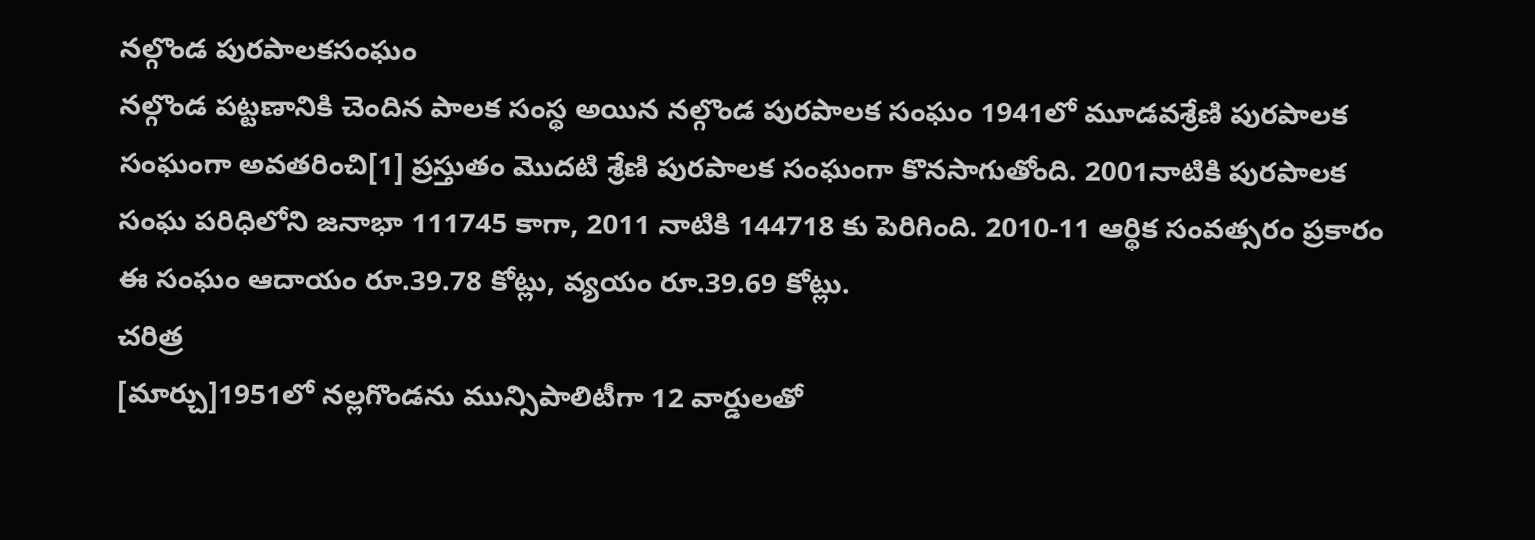నల్గొండ పురపాలకసంఘం
నల్గొండ పట్టణానికి చెందిన పాలక సంస్థ అయిన నల్గొండ పురపాలక సంఘం 1941లో మూడవశ్రేణి పురపాలక సంఘంగా అవతరించి[1] ప్రస్తుతం మొదటి శ్రేణి పురపాలక సంఘంగా కొనసాగుతోంది. 2001నాటికి పురపాలక సంఘ పరిధిలోని జనాభా 111745 కాగా, 2011 నాటికి 144718 కు పెరిగింది. 2010-11 ఆర్థిక సంవత్సరం ప్రకారం ఈ సంఘం ఆదాయం రూ.39.78 కోట్లు, వ్యయం రూ.39.69 కోట్లు.
చరిత్ర
[మార్చు]1951లో నల్లగొండను మున్సిపాలిటీగా 12 వార్డులతో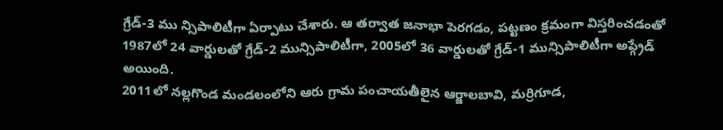గ్రేడ్-3 ము న్సిపాలిటీగా ఏర్పాటు చేశారు. ఆ తర్వాత జనాభా పెరగడం, పట్టణం క్రమంగా విస్తరించడంతో 1987లో 24 వార్డులతో గ్రేడ్-2 మున్సిపాలిటీగా, 2005లో 36 వార్డులతో గ్రేడ్-1 మున్సిపాలిటీగా అప్గ్రేడ్ అయింది.
2011లో నల్లగొండ మండలంలోని ఆరు గ్రామ పంచాయతీలైన ఆర్జాలబావి, మర్రిగూడ,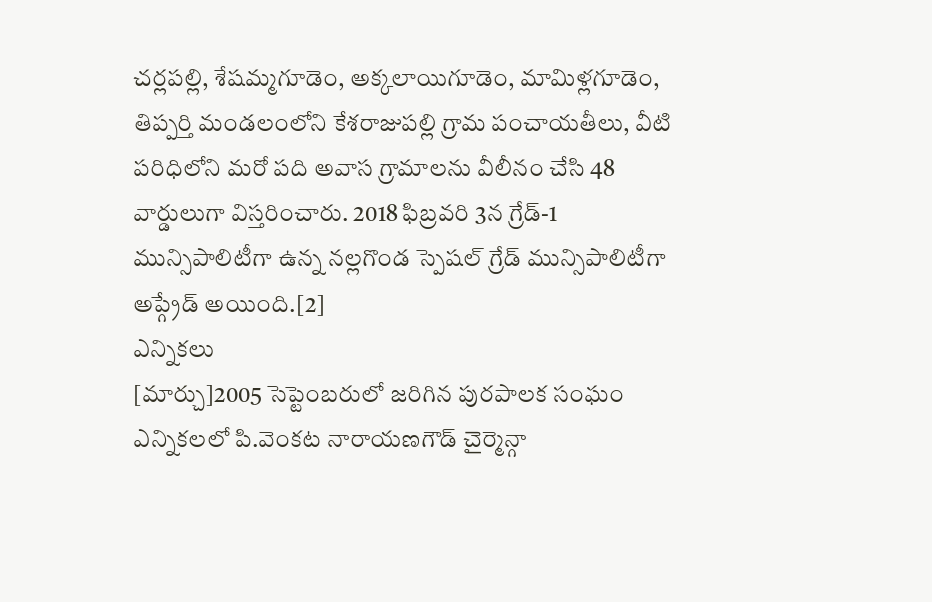చర్లపల్లి, శేషమ్మగూడెం, అక్కలాయిగూడెం, మామిళ్లగూడెం, తిప్పర్తి మండలంలోని కేశరాజుపల్లి గ్రామ పంచాయతీలు, వీటి పరిధిలోని మరో పది అవాస గ్రామాలను వీలీనం చేసి 48 వార్డులుగా విస్తరించారు. 2018 ఫిబ్రవరి 3న గ్రేడ్-1 మున్సిపాలిటీగా ఉన్న నల్లగొండ స్పెషల్ గ్రేడ్ మున్సిపాలిటీగా అప్గ్రేడ్ అయింది.[2]
ఎన్నికలు
[మార్చు]2005 సెప్టెంబరులో జరిగిన పురపాలక సంఘం ఎన్నికలలో పి.వెంకట నారాయణగౌడ్ చైర్మెన్గా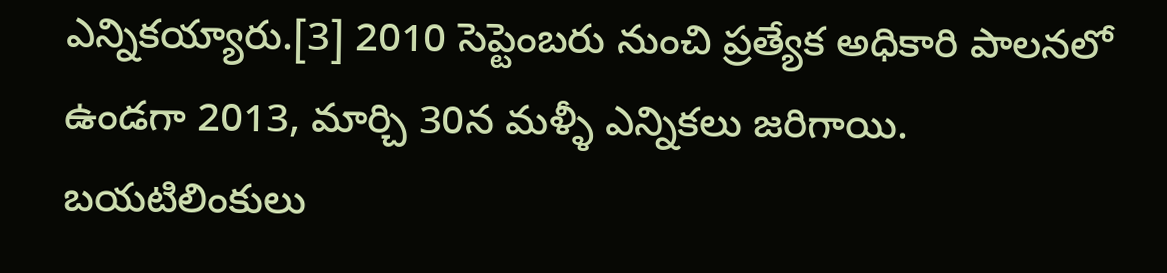ఎన్నికయ్యారు.[3] 2010 సెప్టెంబరు నుంచి ప్రత్యేక అధికారి పాలనలో ఉండగా 2013, మార్చి 30న మళ్ళీ ఎన్నికలు జరిగాయి.
బయటిలింకులు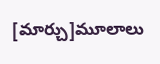[మార్చు]మూలాలు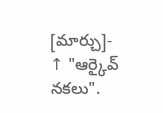[మార్చు]- ↑ "ఆర్కైవ్ నకలు".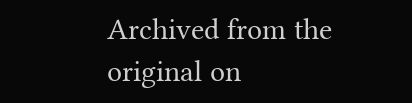Archived from the original on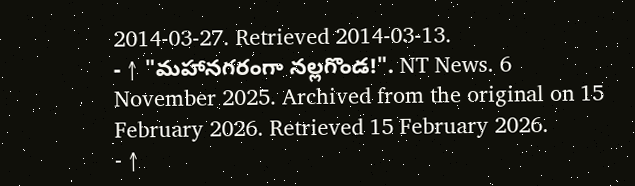2014-03-27. Retrieved 2014-03-13.
- ↑ "మహానగరంగా నల్లగొండ!". NT News. 6 November 2025. Archived from the original on 15 February 2026. Retrieved 15 February 2026.
- ↑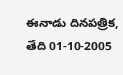ఈనాడు దినపత్రిక, తేది 01-10-2005